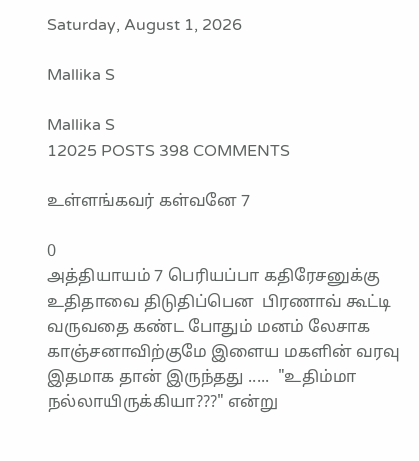Saturday, August 1, 2026

Mallika S

Mallika S
12025 POSTS 398 COMMENTS

உள்ளங்கவர் கள்வனே 7

0
அத்தியாயம் 7 பெரியப்பா கதிரேசனுக்கு உதிதாவை திடுதிப்பென  பிரணாவ் கூட்டி வருவதை கண்ட போதும் மனம் லேசாக  காஞ்சனாவிற்குமே இளைய மகளின் வரவு இதமாக தான் இருந்தது .....  "உதிம்மா நல்லாயிருக்கியா???" என்று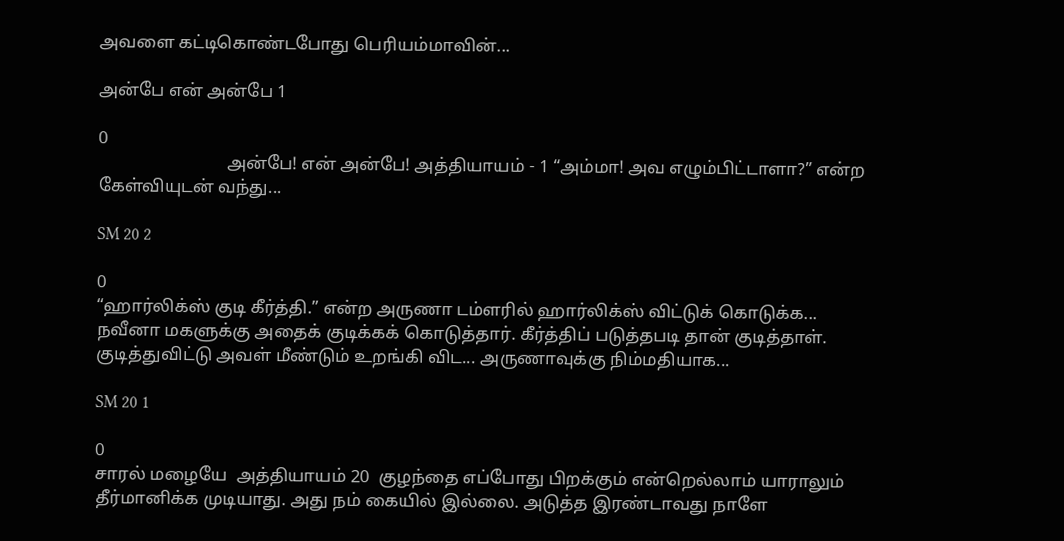அவளை கட்டிகொண்டபோது பெரியம்மாவின்...

அன்பே என் அன்பே 1

0
                             அன்பே! என் அன்பே! அத்தியாயம் - 1 “அம்மா! அவ எழும்பிட்டாளா?” என்ற கேள்வியுடன் வந்து...

SM 20 2

0
“ஹார்லிக்ஸ் குடி கீர்த்தி.” என்ற அருணா டம்ளரில் ஹார்லிக்ஸ் விட்டுக் கொடுக்க... நவீனா மகளுக்கு அதைக் குடிக்கக் கொடுத்தார். கீர்த்திப் படுத்தபடி தான் குடித்தாள்.  குடித்துவிட்டு அவள் மீண்டும் உறங்கி விட... அருணாவுக்கு நிம்மதியாக...

SM 20 1

0
சாரல் மழையே  அத்தியாயம் 20  குழந்தை எப்போது பிறக்கும் என்றெல்லாம் யாராலும் தீர்மானிக்க முடியாது. அது நம் கையில் இல்லை. அடுத்த இரண்டாவது நாளே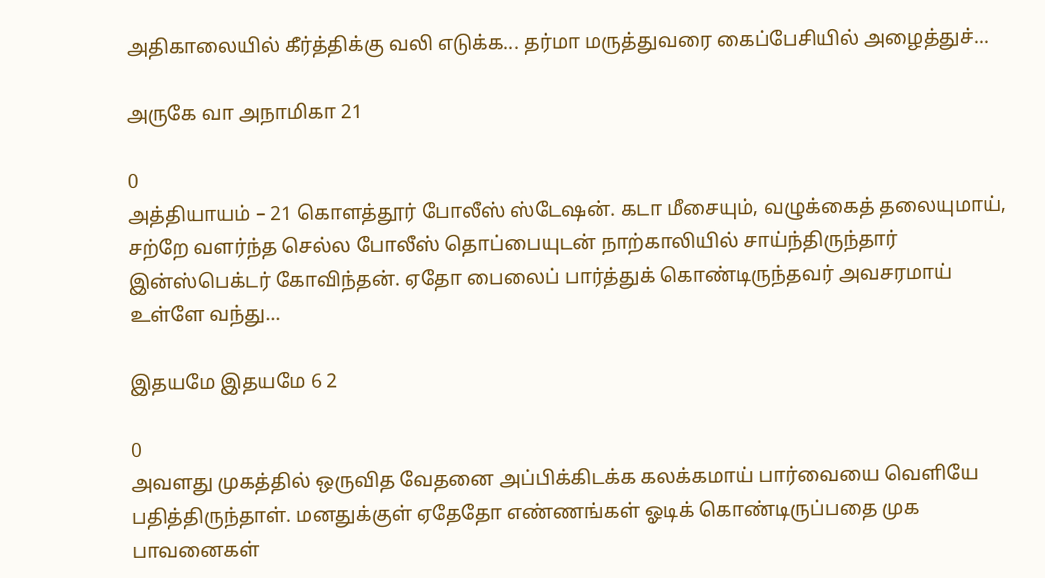அதிகாலையில் கீர்த்திக்கு வலி எடுக்க... தர்மா மருத்துவரை கைப்பேசியில் அழைத்துச்...

அருகே வா அநாமிகா 21

0
அத்தியாயம் – 21 கொளத்தூர் போலீஸ் ஸ்டேஷன். கடா மீசையும், வழுக்கைத் தலையுமாய், சற்றே வளர்ந்த செல்ல போலீஸ் தொப்பையுடன் நாற்காலியில் சாய்ந்திருந்தார் இன்ஸ்பெக்டர் கோவிந்தன். ஏதோ பைலைப் பார்த்துக் கொண்டிருந்தவர் அவசரமாய் உள்ளே வந்து...

இதயமே இதயமே 6 2

0
அவளது முகத்தில் ஒருவித வேதனை அப்பிக்கிடக்க கலக்கமாய் பார்வையை வெளியே பதித்திருந்தாள். மனதுக்குள் ஏதேதோ எண்ணங்கள் ஓடிக் கொண்டிருப்பதை முக பாவனைகள்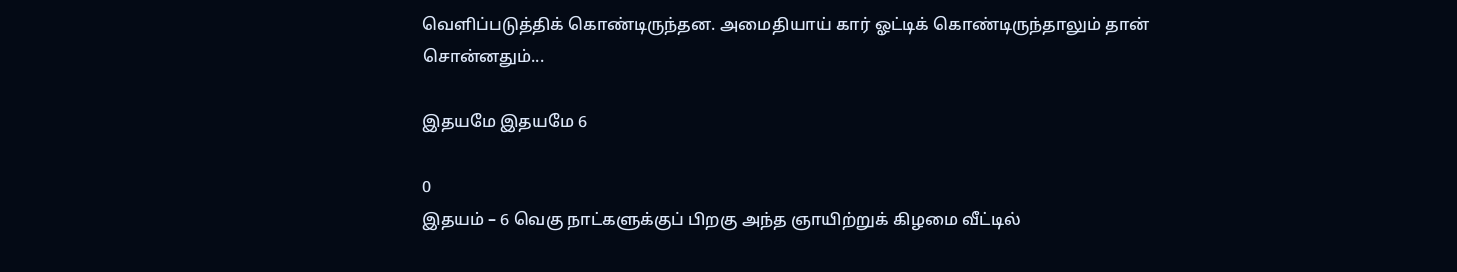வெளிப்படுத்திக் கொண்டிருந்தன. அமைதியாய் கார் ஓட்டிக் கொண்டிருந்தாலும் தான் சொன்னதும்...

இதயமே இதயமே 6

0
இதயம் – 6 வெகு நாட்களுக்குப் பிறகு அந்த ஞாயிற்றுக் கிழமை வீட்டில்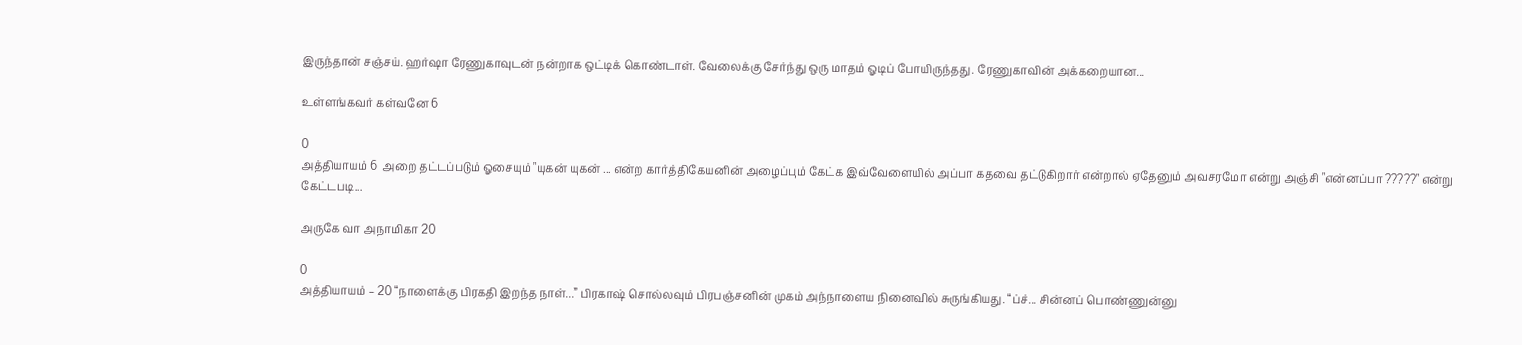இருந்தான் சஞ்சய். ஹர்ஷா ரேணுகாவுடன் நன்றாக ஒட்டிக் கொண்டாள். வேலைக்கு சேர்ந்து ஒரு மாதம் ஓடிப் போயிருந்தது. ரேணுகாவின் அக்கறையான...

உள்ளங்கவர் கள்வனே 6

0
அத்தியாயம் 6  அறை தட்டப்படும் ஓசையும் "யுகன் யுகன் ... என்ற கார்த்திகேயனின் அழைப்பும் கேட்க இவ்வேளையில் அப்பா கதவை தட்டுகிறார் என்றால் ஏதேனும் அவசரமோ என்று அஞ்சி "என்னப்பா ?????" என்று கேட்டபடி...

அருகே வா அநாமிகா 20

0
அத்தியாயம் – 20 “நாளைக்கு பிரகதி இறந்த நாள்...” பிரகாஷ் சொல்லவும் பிரபஞ்சனின் முகம் அந்நாளைய நினைவில் சுருங்கியது. “ப்ச்... சின்னப் பொண்ணுன்னு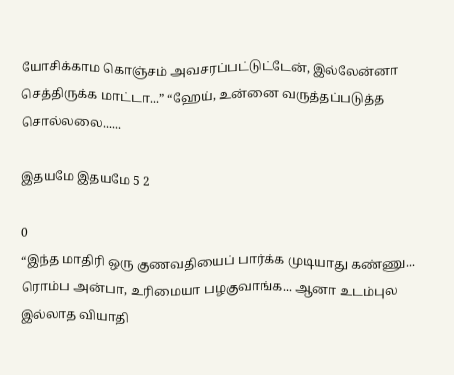யோசிக்காம கொஞ்சம் அவசரப்பட்டுட்டேன், இல்லேன்னா செத்திருக்க மாட்டா...” “ஹேய், உன்னை வருத்தப்படுத்த சொல்லலை......

இதயமே இதயமே 5 2

0
“இந்த மாதிரி ஒரு குணவதியைப் பார்க்க முடியாது கண்ணு... ரொம்ப அன்பா, உரிமையா பழகுவாங்க... ஆனா உடம்புல இல்லாத வியாதி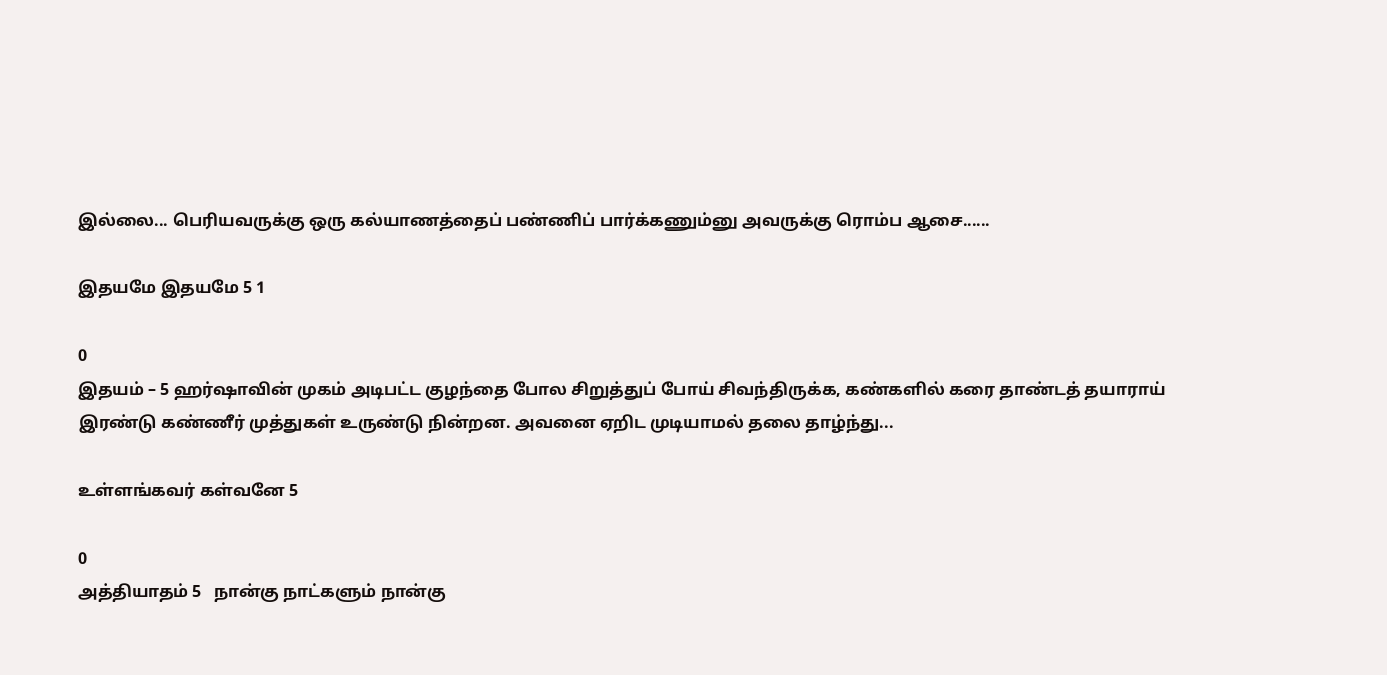இல்லை... பெரியவருக்கு ஒரு கல்யாணத்தைப் பண்ணிப் பார்க்கணும்னு அவருக்கு ரொம்ப ஆசை......

இதயமே இதயமே 5 1

0
இதயம் – 5 ஹர்ஷாவின் முகம் அடிபட்ட குழந்தை போல சிறுத்துப் போய் சிவந்திருக்க, கண்களில் கரை தாண்டத் தயாராய் இரண்டு கண்ணீர் முத்துகள் உருண்டு நின்றன. அவனை ஏறிட முடியாமல் தலை தாழ்ந்து...

உள்ளங்கவர் கள்வனே 5

0
அத்தியாதம் 5   நான்கு நாட்களும் நான்கு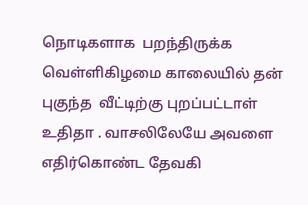நொடிகளாக  பறந்திருக்க வெள்ளிகிழமை காலையில் தன் புகுந்த  வீட்டிற்கு புறப்பட்டாள் உதிதா . வாசலிலேயே அவளை எதிர்கொண்ட தேவகி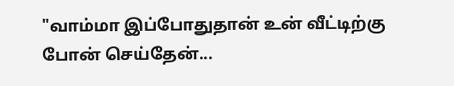"வாம்மா இப்போதுதான் உன் வீட்டிற்கு போன் செய்தேன்...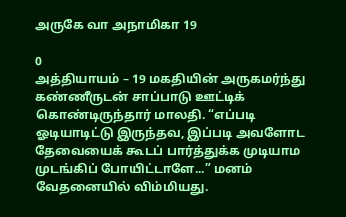அருகே வா அநாமிகா 19

0
அத்தியாயம் – 19 மகதியின் அருகமர்ந்து கண்ணீருடன் சாப்பாடு ஊட்டிக் கொண்டிருந்தார் மாலதி. “எப்படி ஓடியாடிட்டு இருந்தவ, இப்படி அவளோட தேவையைக் கூடப் பார்த்துக்க முடியாம முடங்கிப் போயிட்டாளே...” மனம் வேதனையில் விம்மியது.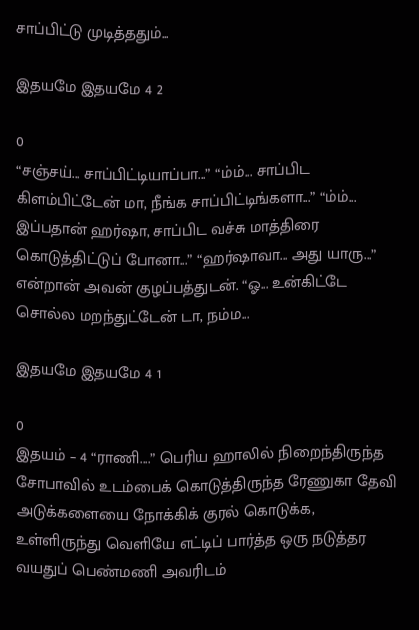சாப்பிட்டு முடித்ததும்...

இதயமே இதயமே 4 2

0
“சஞ்சய்... சாப்பிட்டியாப்பா...” “ம்ம்... சாப்பிட கிளம்பிட்டேன் மா, நீங்க சாப்பிட்டிங்களா...” “ம்ம்... இப்பதான் ஹர்ஷா, சாப்பிட வச்சு மாத்திரை கொடுத்திட்டுப் போனா...” “ஹர்ஷாவா... அது யாரு...” என்றான் அவன் குழப்பத்துடன். “ஓ... உன்கிட்டே சொல்ல மறந்துட்டேன் டா, நம்ம...

இதயமே இதயமே 4 1

0
இதயம் – 4 “ராணி....” பெரிய ஹாலில் நிறைந்திருந்த சோபாவில் உடம்பைக் கொடுத்திருந்த ரேணுகா தேவி அடுக்களையை நோக்கிக் குரல் கொடுக்க, உள்ளிருந்து வெளியே எட்டிப் பார்த்த ஒரு நடுத்தர வயதுப் பெண்மணி அவரிடம்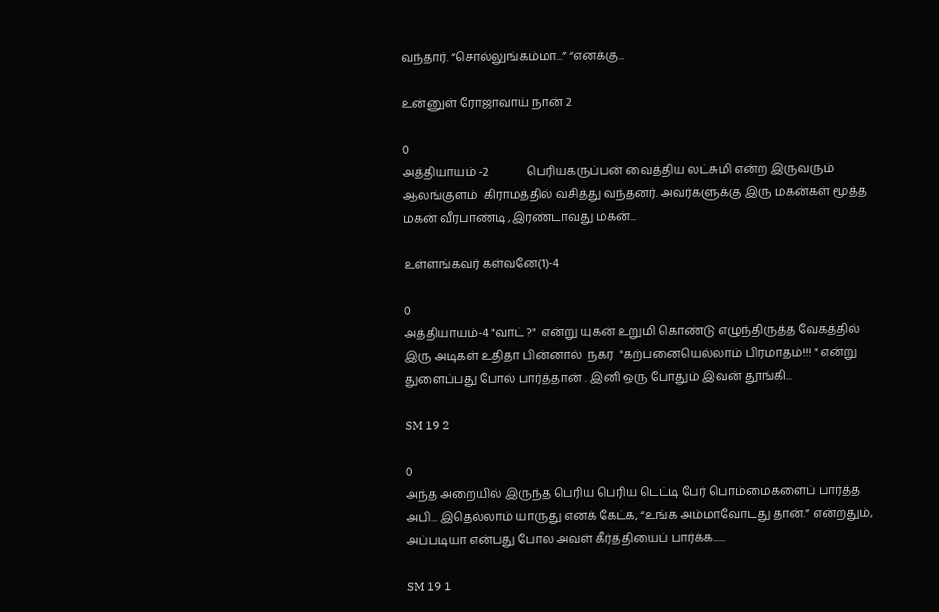வந்தார். “சொல்லுங்கம்மா...” “எனக்கு...

உன்னுள் ரோஜாவாய் நான் 2

0
அத்தியாயம் -2             பெரியகருப்பன் வைத்திய லட்சுமி என்ற இருவரும் ஆலங்குளம்  கிராமத்தில் வசித்து வந்தனர். அவர்களுக்கு இரு மகன்கள் மூத்த மகன் வீரபாண்டி ,இரண்டாவது மகன்...

உள்ளங்கவர் கள்வனே(1)-4

0
அத்தியாயம்-4 "வாட் ?"  என்று யுகன் உறுமி கொண்டு எழுந்திருத்த வேகத்தில் இரு அடிகள் உதிதா பின்னால்  நகர  "கற்பனையெல்லாம் பிரமாதம்!!! " என்று துளைப்பது போல் பார்த்தான் . இனி ஒரு போதும் இவன் தூங்கி...

SM 19 2

0
அந்த அறையில் இருந்த பெரிய பெரிய டெட்டி பேர் பொம்மைகளைப் பார்த்த அபி... இதெல்லாம் யாருது எனக் கேட்க, “உங்க அம்மாவோடது தான்.” என்றதும், அப்படியா என்பது போல அவள் கீர்த்தியைப் பார்க்க......

SM 19 1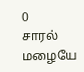0
சாரல் மழையே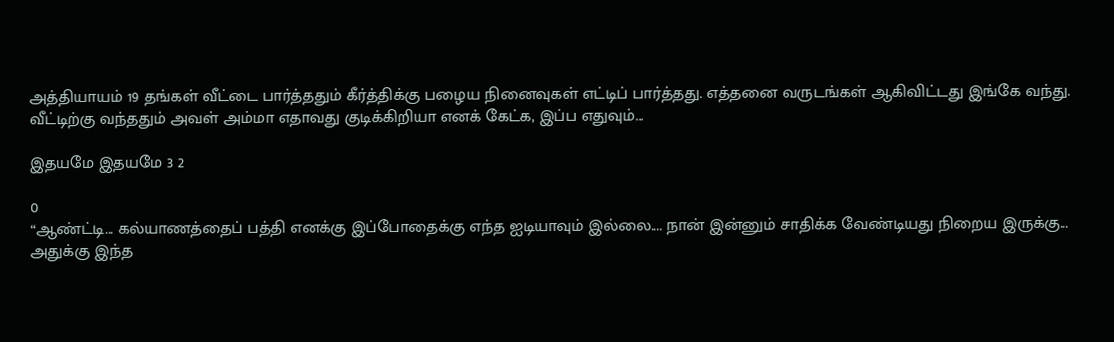அத்தியாயம் 19 தங்கள் வீட்டை பார்த்ததும் கீர்த்திக்கு பழைய நினைவுகள் எட்டிப் பார்த்தது. எத்தனை வருடங்கள் ஆகிவிட்டது இங்கே வந்து. வீட்டிற்கு வந்ததும் அவள் அம்மா எதாவது குடிக்கிறியா எனக் கேட்க, இப்ப எதுவும்...

இதயமே இதயமே 3 2

0
“ஆண்ட்டி... கல்யாணத்தைப் பத்தி எனக்கு இப்போதைக்கு எந்த ஐடியாவும் இல்லை.... நான் இன்னும் சாதிக்க வேண்டியது நிறைய இருக்கு... அதுக்கு இந்த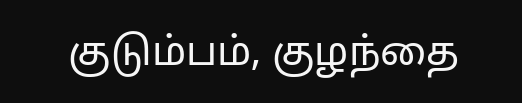குடும்பம், குழந்தை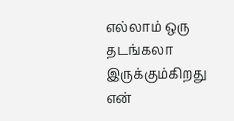எல்லாம் ஒரு தடங்கலா இருக்கும்கிறது என்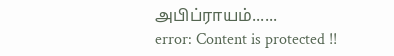அபிப்ராயம்......
error: Content is protected !!